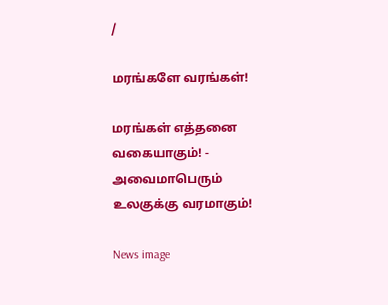/

மரங்களே வரங்கள்!

மரங்கள் எத்தனை வகையாகும்! - அவைமாபெரும் உலகுக்கு வரமாகும்!

News image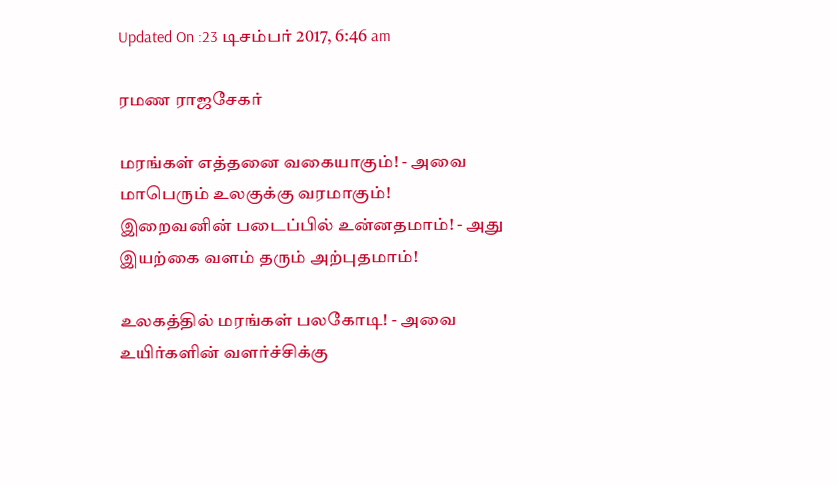Updated On :23 டிசம்பர் 2017, 6:46 am

ரமண ராஜசேகர்

மரங்கள் எத்தனை வகையாகும்! - அவை
மாபெரும் உலகுக்கு வரமாகும்!
இறைவனின் படைப்பில் உன்னதமாம்! - அது
இயற்கை வளம் தரும் அற்புதமாம்!

உலகத்தில் மரங்கள் பலகோடி! - அவை
உயிர்களின் வளர்ச்சிக்கு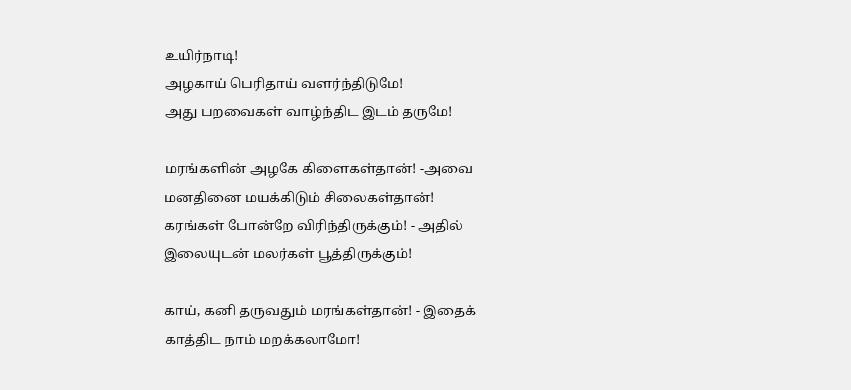உயிர்நாடி!
அழகாய் பெரிதாய் வளர்ந்திடுமே!
அது பறவைகள் வாழ்ந்திட இடம் தருமே!

மரங்களின் அழகே கிளைகள்தான்! -அவை
மனதினை மயக்கிடும் சிலைகள்தான்!
கரங்கள் போன்றே விரிந்திருக்கும்! - அதில்
இலையுடன் மலர்கள் பூத்திருக்கும்!

காய், கனி தருவதும் மரங்கள்தான்! - இதைக்
காத்திட நாம் மறக்கலாமோ!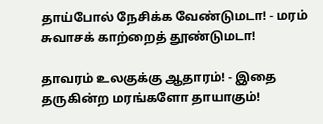தாய்போல் நேசிக்க வேண்டுமடா! - மரம்
சுவாசக் காற்றைத் தூண்டுமடா!

தாவரம் உலகுக்கு ஆதாரம்! - இதை
தருகின்ற மரங்களோ தாயாகும்!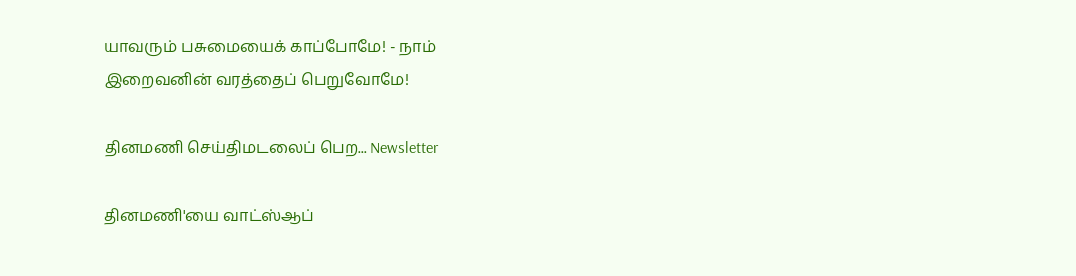யாவரும் பசுமையைக் காப்போமே! - நாம்
இறைவனின் வரத்தைப் பெறுவோமே!

தினமணி செய்திமடலைப் பெற... Newsletter

தினமணி'யை வாட்ஸ்ஆப்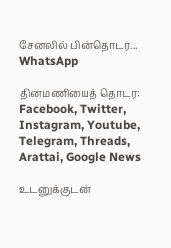சேனலில் பின்தொடர... WhatsApp

தினமணியைத் தொடர: Facebook, Twitter, Instagram, Youtube, Telegram, Threads, Arattai, Google News

உடனுக்குடன்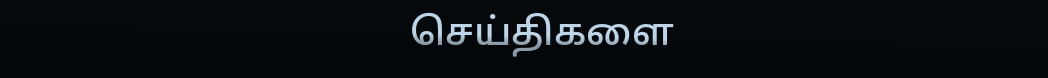செய்திகளை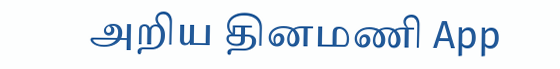அறிய தினமணி App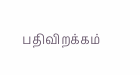பதிவிறக்கம்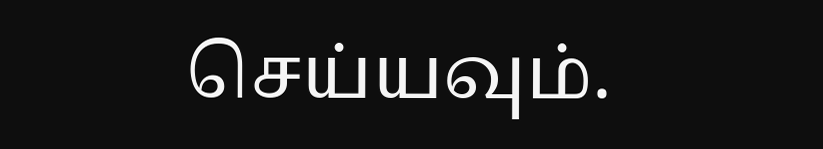செய்யவும்.